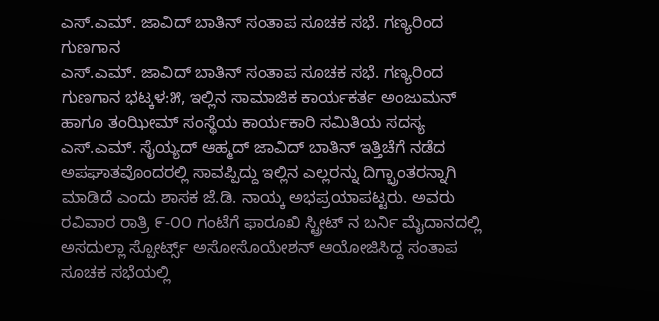ಎಸ್.ಎಮ್. ಜಾವಿದ್ ಬಾತಿನ್ ಸಂತಾಪ ಸೂಚಕ ಸಭೆ. ಗಣ್ಯರಿಂದ ಗುಣಗಾನ
ಎಸ್.ಎಮ್. ಜಾವಿದ್ ಬಾತಿನ್ ಸಂತಾಪ ಸೂಚಕ ಸಭೆ. ಗಣ್ಯರಿಂದ ಗುಣಗಾನ ಭಟ್ಕಳ:೫, ಇಲ್ಲಿನ ಸಾಮಾಜಿಕ ಕಾರ್ಯಕರ್ತ ಅಂಜುಮನ್ ಹಾಗೂ ತಂಝೀಮ್ ಸಂಸ್ಥೆಯ ಕಾರ್ಯಕಾರಿ ಸಮಿತಿಯ ಸದಸ್ಯ ಎಸ್.ಎಮ್. ಸೈಯ್ಯದ್ ಆಹ್ಮದ್ ಜಾವಿದ್ ಬಾತಿನ್ ಇತ್ತಿಚೆಗೆ ನಡೆದ ಅಪಘಾತವೊಂದರಲ್ಲಿ ಸಾವಪ್ಪಿದ್ದು ಇಲ್ಲಿನ ಎಲ್ಲರನ್ನು ದಿಗ್ಭ್ರಾಂತರನ್ನಾಗಿ ಮಾಡಿದೆ ಎಂದು ಶಾಸಕ ಜೆ.ಡಿ. ನಾಯ್ಕ ಅಭಪ್ರಯಾಪಟ್ಟರು. ಅವರು ರವಿವಾರ ರಾತ್ರಿ ೯-೦೦ ಗಂಟೆಗೆ ಫಾರೂಖಿ ಸ್ಟ್ರೀಟ್ ನ ಬರ್ನಿ ಮೈದಾನದಲ್ಲಿ ಅಸದುಲ್ಲಾ ಸ್ಪೋರ್ಟ್ಸ್ ಅಸೋಸೊಯೇಶನ್ ಆಯೋಜಿಸಿದ್ದ ಸಂತಾಪ ಸೂಚಕ ಸಭೆಯಲ್ಲಿ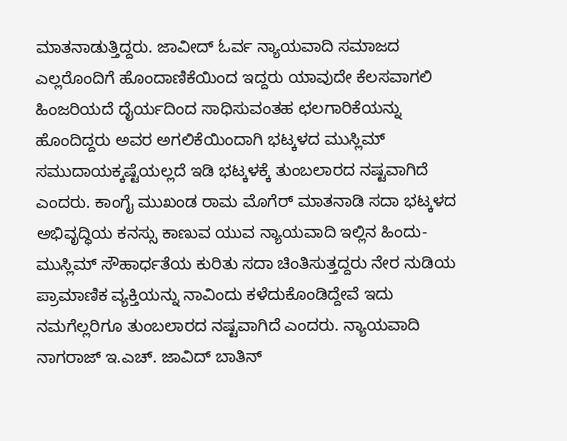ಮಾತನಾಡುತ್ತಿದ್ದರು. ಜಾವೀದ್ ಓರ್ವ ನ್ಯಾಯವಾದಿ ಸಮಾಜದ ಎಲ್ಲರೊಂದಿಗೆ ಹೊಂದಾಣಿಕೆಯಿಂದ ಇದ್ದರು ಯಾವುದೇ ಕೆಲಸವಾಗಲಿ ಹಿಂಜರಿಯದೆ ದೈರ್ಯದಿಂದ ಸಾಧಿಸುವಂತಹ ಛಲಗಾರಿಕೆಯನ್ನು ಹೊಂದಿದ್ದರು ಅವರ ಅಗಲಿಕೆಯಿಂದಾಗಿ ಭಟ್ಕಳದ ಮುಸ್ಲಿಮ್ ಸಮುದಾಯಕ್ಕಷ್ಟೆಯಲ್ಲದೆ ಇಡಿ ಭಟ್ಕಳಕ್ಕೆ ತುಂಬಲಾರದ ನಷ್ಟವಾಗಿದೆ ಎಂದರು. ಕಾಂಗೈ ಮುಖಂಡ ರಾಮ ಮೊಗೆರ್ ಮಾತನಾಡಿ ಸದಾ ಭಟ್ಕಳದ ಅಭಿವೃದ್ಧಿಯ ಕನಸ್ಸು ಕಾಣುವ ಯುವ ನ್ಯಾಯವಾದಿ ಇಲ್ಲಿನ ಹಿಂದು-ಮುಸ್ಲಿಮ್ ಸೌಹಾರ್ಧತೆಯ ಕುರಿತು ಸದಾ ಚಿಂತಿಸುತ್ತದ್ದರು ನೇರ ನುಡಿಯ ಪ್ರಾಮಾಣಿಕ ವ್ಯಕ್ತಿಯನ್ನು ನಾವಿಂದು ಕಳೆದುಕೊಂಡಿದ್ದೇವೆ ಇದು ನಮಗೆಲ್ಲರಿಗೂ ತುಂಬಲಾರದ ನಷ್ಟವಾಗಿದೆ ಎಂದರು. ನ್ಯಾಯವಾದಿ ನಾಗರಾಜ್ ಇ.ಎಚ್. ಜಾವಿದ್ ಬಾತಿನ್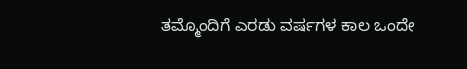ತಮ್ಮೊಂದಿಗೆ ಎರಡು ವರ್ಷಗಳ ಕಾಲ ಒಂದೇ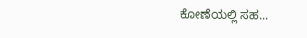ಕೋಣೆಯಲ್ಲಿ ಸಹ...